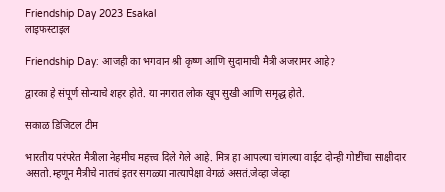Friendship Day 2023 Esakal
लाइफस्टाइल

Friendship Day: आजही का भगवान श्री कृष्ण आणि सुदामाची मैत्री अजरामर आहे?

द्वारका हे संपूर्ण सोन्याचे शहर होते. या नगरात लोक खूप सुखी आणि समृद्ध होते.

सकाळ डिजिटल टीम

भारतीय परंपरेत मैत्रीला नेहमीच महत्त्व दिले गेले आहे. मित्र हा आपल्या चांगल्या वाईट दोन्ही गोष्टींचा साक्षीदार असतो.म्हणून मैत्रीचे नातचं इतर सगळ्या नात्यापेक्षा वेगळं असतं.जेव्हा जेव्हा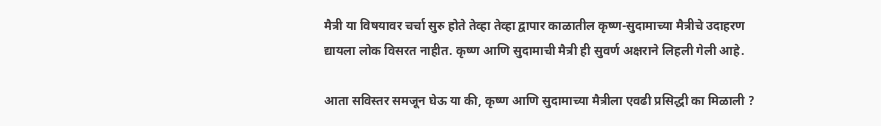मैत्री या विषयावर चर्चा सुरु होते तेव्हा तेव्हा द्वापार काळातील कृष्ण-सुदामाच्या मैत्रीचे उदाहरण द्यायला लोक विसरत नाहीत. कृष्ण आणि सुदामाची मैत्री ही सुवर्ण अक्षराने लिहली गेली आहे.

आता सविस्तर समजून घेऊ या की, कृष्ण आणि सुदामाच्या मैत्रीला एवढी प्रसिद्धी का मिळाली ?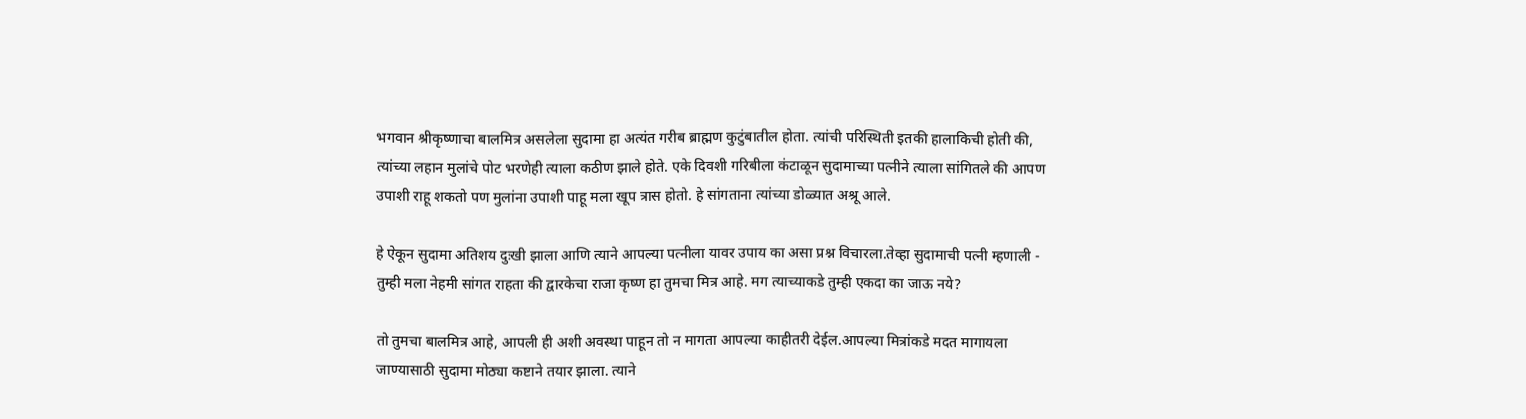भगवान श्रीकृष्णाचा बालमित्र असलेला सुदामा हा अत्यंत गरीब ब्राह्मण कुटुंबातील होता. त्यांची परिस्थिती इतकी हालाकिची होती की, त्यांच्या लहान मुलांचे पोट भरणेही त्याला कठीण झाले होते. एके दिवशी गरिबीला कंटाळून सुदामाच्या पत्नीने त्याला सांगितले की आपण उपाशी राहू शकतो पण मुलांना उपाशी पाहू मला खूप त्रास होतो. हे सांगताना त्यांच्या डोळ्यात अश्रू आले.

हे ऐकून सुदामा अतिशय दुःखी झाला आणि त्याने आपल्या पत्नीला यावर उपाय का असा प्रश्न विचारला.तेव्हा सुदामाची पत्नी म्हणाली - तुम्ही मला नेहमी सांगत राहता की द्वारकेचा राजा कृष्ण हा तुमचा मित्र आहे. मग त्याच्याकडे तुम्ही एकदा का जाऊ नये?

तो तुमचा बालमित्र आहे, आपली ही अशी अवस्था पाहून तो न मागता आपल्या काहीतरी देईल.आपल्या मित्रांकडे मदत मागायला जाण्यासाठी सुदामा मोठ्या कष्टाने तयार झाला. त्याने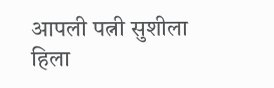आपली पत्नी सुशीला हिला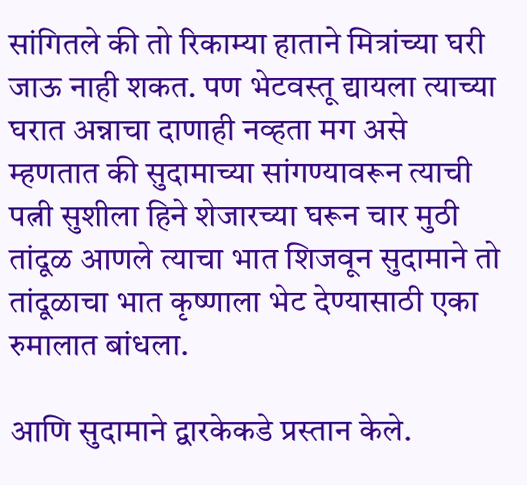सांगितले की तो रिकाम्या हाताने मित्रांच्या घरी जाऊ नाही शकत. पण भेटवस्तू द्यायला त्याच्या घरात अन्नाचा दाणाही नव्हता मग असे म्हणतात की सुदामाच्या सांगण्यावरून त्याची पत्नी सुशीला हिने शेजारच्या घरून चार मुठी तांदूळ आणले त्याचा भात शिजवून सुदामाने तो तांदूळाचा भात कृष्णाला भेट देण्यासाठी एका रुमालात बांधला.

आणि सुदामाने द्वारकेकडे प्रस्तान केले.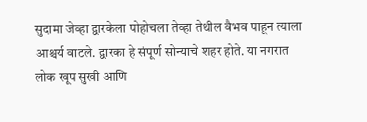सुदामा जेव्हा द्वारकेला पोहोचला तेव्हा तेथील वैभव पाहून त्याला आश्चर्य वाटले. द्वारका हे संपूर्ण सोन्याचे शहर होते. या नगरात लोक खूप सुखी आणि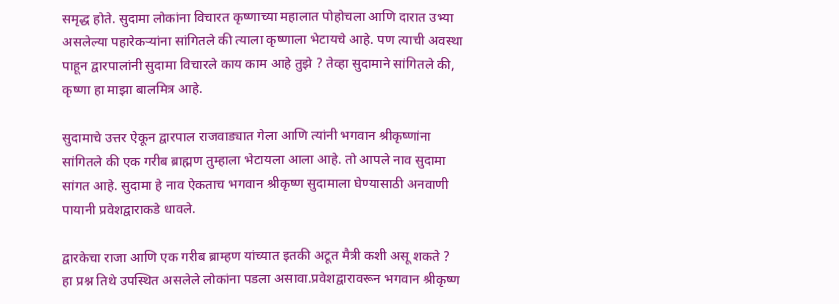समृद्ध होते. सुदामा लोकांना विचारत कृष्णाच्या महालात पोहोचला आणि दारात उभ्या असलेल्या पहारेकऱ्यांना सांगितले की त्याला कृष्णाला भेटायचे आहे. पण त्याची अवस्था पाहून द्वारपालांनी सुदामा विचारले काय काम आहे तुझे ? तेव्हा सुदामाने सांगितले की, कृष्णा हा माझा बालमित्र आहे.

सुदामाचे उत्तर ऐकून द्वारपाल राजवाड्यात गेला आणि त्यांनी भगवान श्रीकृष्णांना सांगितले की एक गरीब ब्राह्मण तुम्हाला भेटायला आला आहे. तो आपले नाव सुदामा सांगत आहे. सुदामा हे नाव ऐकताच भगवान श्रीकृष्ण सुदामाला घेण्यासाठी अनवाणी पायानी प्रवेशद्वाराकडे धावले.

द्वारकेचा राजा आणि एक गरीब ब्राम्हण यांच्यात इतकी अटूत मैत्री कशी असू शकते ? हा प्रश्न तिथे उपस्थित असलेले लोकांना पडला असावा.प्रवेशद्वारावरून भगवान श्रीकृष्ण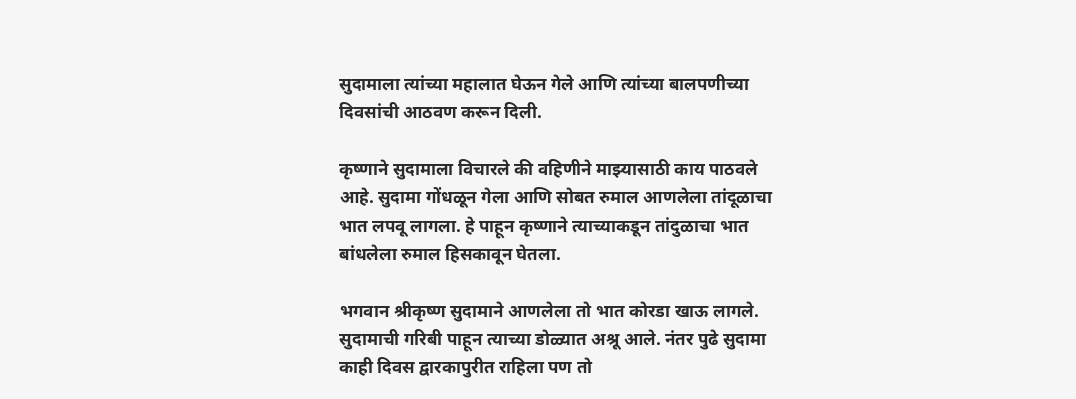सुदामाला त्यांच्या महालात घेऊन गेले आणि त्यांच्या बालपणीच्या दिवसांची आठवण करून दिली.

कृष्णाने सुदामाला विचारले की वहिणीने माझ्यासाठी काय पाठवले आहे. सुदामा गोंधळून गेला आणि सोबत रुमाल आणलेला तांदूळाचा भात लपवू लागला. हे पाहून कृष्णाने त्याच्याकडून तांदुळाचा भात बांधलेला रुमाल हिसकावून घेतला.

भगवान श्रीकृष्ण सुदामाने आणलेला तो भात कोरडा खाऊ लागले. सुदामाची गरिबी पाहून त्याच्या डोळ्यात अश्रू आले. नंतर पुढे सुदामा काही दिवस द्वारकापुरीत राहिला पण तो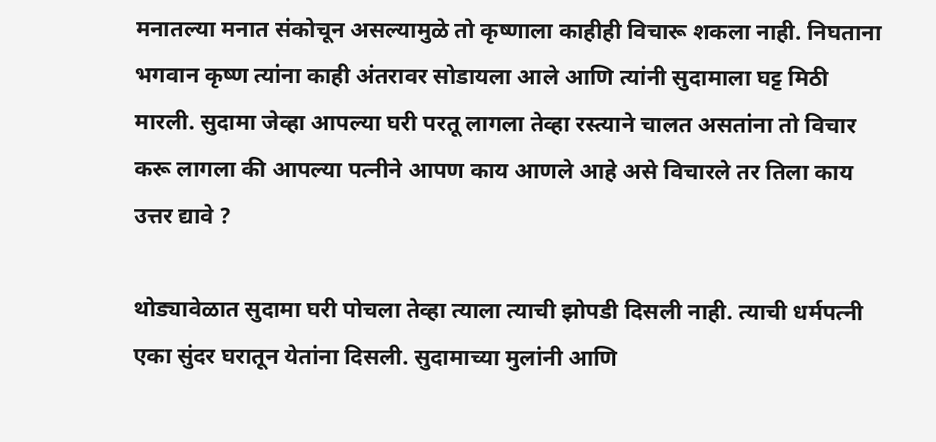मनातल्या मनात संकोचून असल्यामुळे तो कृष्णाला काहीही विचारू शकला नाही. निघताना भगवान कृष्ण त्यांना काही अंतरावर सोडायला आले आणि त्यांनी सुदामाला घट्ट मिठी मारली. सुदामा जेव्हा आपल्या घरी परतू लागला तेव्हा रस्त्याने चालत असतांना तो विचार करू लागला की आपल्या पत्नीने आपण काय आणले आहे असे विचारले तर तिला काय उत्तर द्यावे ?

थोड्यावेळात सुदामा घरी पोचला तेव्हा त्याला त्याची झोपडी दिसली नाही. त्याची धर्मपत्नी एका सुंदर घरातून येतांना दिसली. सुदामाच्या मुलांनी आणि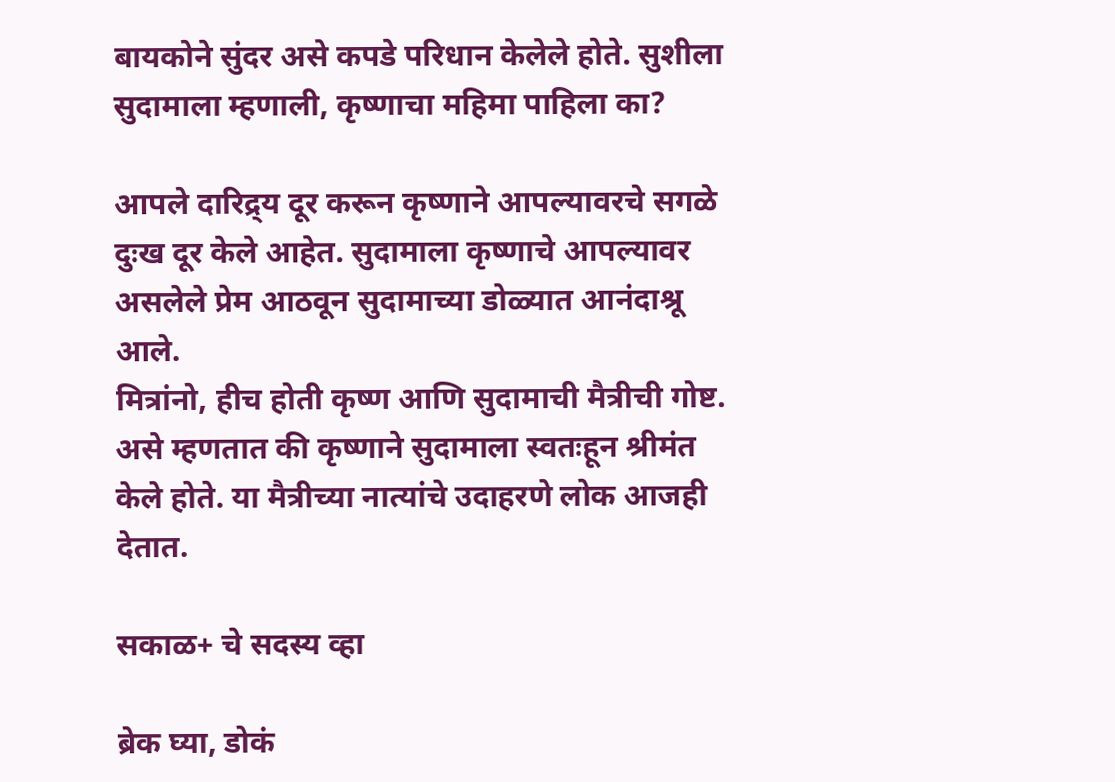बायकोने सुंदर असे कपडे परिधान केलेले होते. सुशीला सुदामाला म्हणाली, कृष्णाचा महिमा पाहिला का?

आपले दारिद्र्य दूर करून कृष्णाने आपल्यावरचे सगळे दुःख दूर केले आहेत. सुदामाला कृष्णाचे आपल्यावर असलेले प्रेम आठवून सुदामाच्या डोळ्यात आनंदाश्रू आले.
मित्रांनो, हीच होती कृष्ण आणि सुदामाची मैत्रीची गोष्ट. असे म्हणतात की कृष्णाने सुदामाला स्वतःहून श्रीमंत केले होते. या मैत्रीच्या नात्यांचे उदाहरणे लोक आजही देतात.

सकाळ+ चे सदस्य व्हा

ब्रेक घ्या, डोकं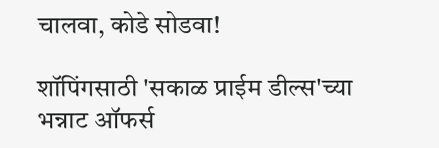चालवा, कोडे सोडवा!

शॉपिंगसाठी 'सकाळ प्राईम डील्स'च्या भन्नाट ऑफर्स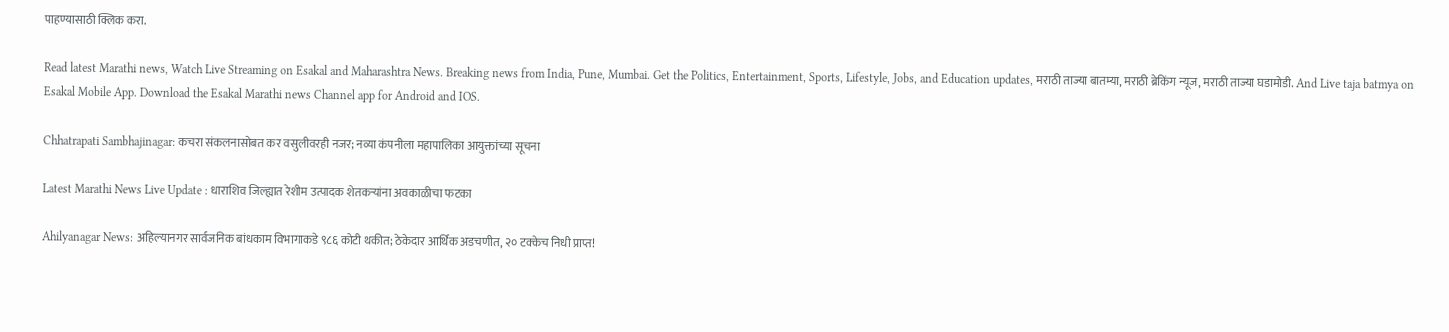पाहण्यासाठी क्लिक करा.

Read latest Marathi news, Watch Live Streaming on Esakal and Maharashtra News. Breaking news from India, Pune, Mumbai. Get the Politics, Entertainment, Sports, Lifestyle, Jobs, and Education updates, मराठी ताज्या बातम्या, मराठी ब्रेकिंग न्यूज, मराठी ताज्या घडामोडी. And Live taja batmya on Esakal Mobile App. Download the Esakal Marathi news Channel app for Android and IOS.

Chhatrapati Sambhajinagar: कचरा संकलनासोबत कर वसुलीवरही नजर; नव्या कंपनीला महापालिका आयुक्तांच्या सूचना

Latest Marathi News Live Update : धाराशिव जिल्ह्यात रेशीम उत्पादक शेतकऱ्यांना अवकाळीचा फटका

Ahilyanagar News: अहिल्यानगर सार्वजनिक बांधकाम विभागाकडे ९८६ कोटी थकीत; ठेकेदार आर्थिक अडचणीत, २० टक्केच निधी प्राप्त!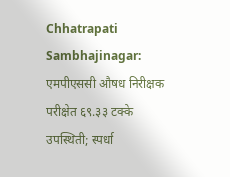Chhatrapati Sambhajinagar: एमपीएससी औषध निरीक्षक परीक्षेत ६९.३३ टक्के उपस्थिती; स्पर्धा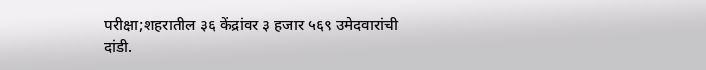परीक्षा;शहरातील ३६ केंद्रांवर ३ हजार ५६९ उमेदवारांची दांडी.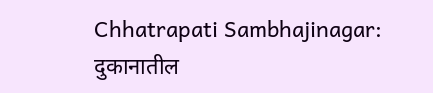Chhatrapati Sambhajinagar: दुकानातील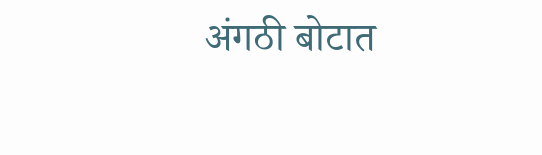अंगठी बोटात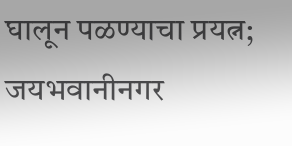घालून पळण्याचा प्रयत्न; जयभवानीनगर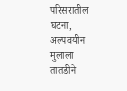परिसरातील घटना, अल्पवयीन मुलाला तातडीने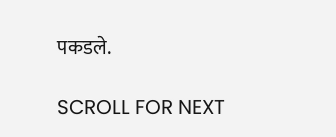पकडले.

SCROLL FOR NEXT